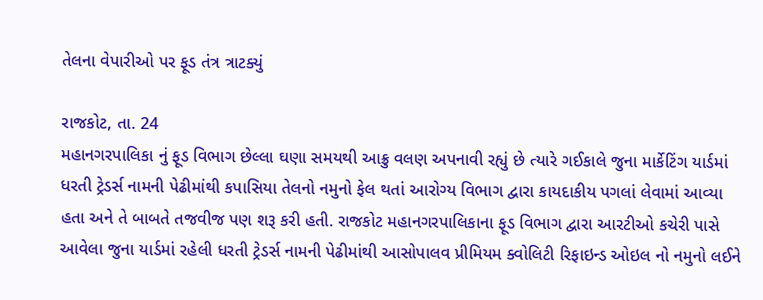તેલના વેપારીઓ પર ફૂડ તંત્ર ત્રાટક્યું

રાજકોટ, તા. 24
મહાનગરપાલિકા નું ફૂડ વિભાગ છેલ્લા ઘણા સમયથી આક્રુ વલણ અપનાવી રહ્યું છે ત્યારે ગઈકાલે જુના માર્કેટિંગ યાર્ડમાં ધરતી ટ્રેડર્સ નામની પેઢીમાંથી કપાસિયા તેલનો નમુનો ફેલ થતાં આરોગ્ય વિભાગ દ્વારા કાયદાકીય પગલાં લેવામાં આવ્યા હતા અને તે બાબતે તજવીજ પણ શરૂ કરી હતી. રાજકોટ મહાનગરપાલિકાના ફૂડ વિભાગ દ્વારા આરટીઓ કચેરી પાસે આવેલા જુના યાર્ડમાં રહેલી ધરતી ટ્રેડર્સ નામની પેઢીમાંથી આસોપાલવ પ્રીમિયમ ક્વોલિટી રિફાઇન્ડ ઓઇલ નો નમુનો લઈને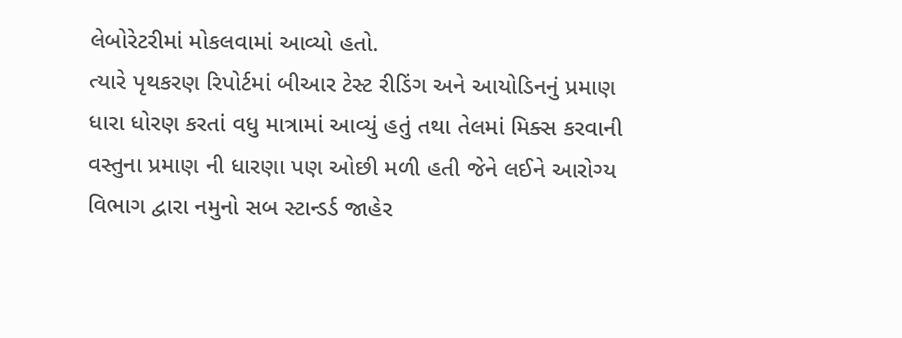લેબોરેટરીમાં મોકલવામાં આવ્યો હતો.
ત્યારે પૃથકરણ રિપોર્ટમાં બીઆર ટેસ્ટ રીડિંગ અને આયોડિનનું પ્રમાણ ધારા ધોરણ કરતાં વધુ માત્રામાં આવ્યું હતું તથા તેલમાં મિક્સ કરવાની વસ્તુના પ્રમાણ ની ધારણા પણ ઓછી મળી હતી જેને લઈને આરોગ્ય વિભાગ દ્વારા નમુનો સબ સ્ટાન્ડર્ડ જાહેર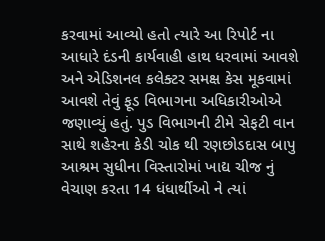કરવામાં આવ્યો હતો ત્યારે આ રિપોર્ટ ના આધારે દંડની કાર્યવાહી હાથ ધરવામાં આવશે અને એડિશનલ કલેક્ટર સમક્ષ કેસ મૂકવામાં આવશે તેવું ફૂડ વિભાગના અધિકારીઓએ જણાવ્યું હતું. પુડ વિભાગની ટીમે સેફટી વાન સાથે શહેરના કેડી ચોક થી રણછોડદાસ બાપુ આશ્રમ સુધીના વિસ્તારોમાં ખાદ્ય ચીજ નું વેચાણ કરતા 14 ધંધાર્થીઓ ને ત્યાં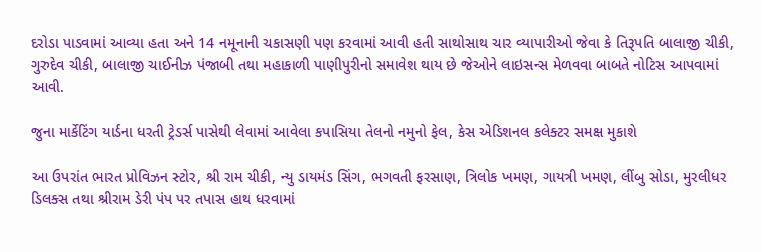દરોડા પાડવામાં આવ્યા હતા અને 14 નમૂનાની ચકાસણી પણ કરવામાં આવી હતી સાથોસાથ ચાર વ્યાપારીઓ જેવા કે તિરૂપતિ બાલાજી ચીકી, ગુરુદેવ ચીકી, બાલાજી ચાઈનીઝ પંજાબી તથા મહાકાળી પાણીપુરીનો સમાવેશ થાય છે જેઓને લાઇસન્સ મેળવવા બાબતે નોટિસ આપવામાં આવી.

જુના માર્કેટિંગ યાર્ડના ધરતી ટ્રેડર્સ પાસેથી લેવામાં આવેલા કપાસિયા તેલનો નમુનો ફેલ, કેસ એડિશનલ કલેક્ટર સમક્ષ મુકાશે

આ ઉપરાંત ભારત પ્રોવિઝન સ્ટોર, શ્રી રામ ચીકી, ન્યુ ડાયમંડ સિંગ, ભગવતી ફરસાણ, ત્રિલોક ખમણ, ગાયત્રી ખમણ, લીંબુ સોડા, મુરલીધર ડિલક્સ તથા શ્રીરામ ડેરી પંપ પર તપાસ હાથ ધરવામાં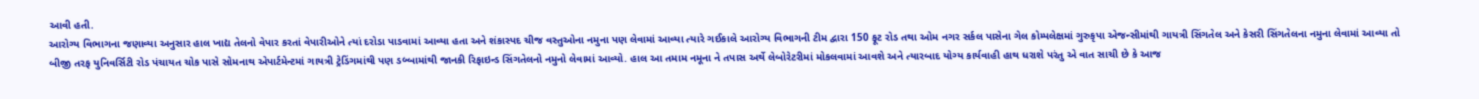આવી હતી.
આરોગ્ય વિભાગના જણાવ્યા અનુસાર હાલ ખાદ્ય તેલનો વેપાર કરતાં વેપારીઓને ત્યાં દરોડા પાડવામાં આવ્યા હતા અને શંકાસ્પદ ચીજ વસ્તુઓના નમુના પણ લેવામાં આવ્યા ત્યારે ગઈકાલે આરોગ્ય વિભાગની ટીમ દ્વારા 150 ફૂટ રોડ તથા ઓમ નગર સર્કલ પાસેના ગેલ કોમ્પલેક્ષમાં ગુરુકૃપા એજન્સીમાંથી ગાયત્રી સિંગતેલ અને કેસરી સિંગતેલના નમુના લેવામાં આવ્યા તો બીજી તરફ યુનિવર્સિટી રોડ પંચાયત ચોક પાસે સોમનાથ એપાર્ટમેન્ટમાં ગાયત્રી ટ્રેડિંગમાંથી પણ ડબ્બામાંથી જાનકી રિફાઇન્ડ સિંગતેલનો નમુનો લેવામાં આવ્યો. હાલ આ તમામ નમૂના ને તપાસ અર્થે લેબોરેટરીમાં મોકલવામાં આવશે અને ત્યારબાદ યોગ્ય કાર્યવાહી હાથ ધરાશે પરંતુ એ વાત સાચી છે કે આજ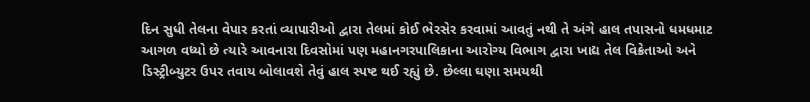દિન સુધી તેલના વેપાર કરતાં વ્યાપારીઓ દ્વારા તેલમાં કોઈ ભેરસેર કરવામાં આવતું નથી તે અંગે હાલ તપાસનો ધમધમાટ આગળ વધ્યો છે ત્યારે આવનારા દિવસોમાં પણ મહાનગરપાલિકાના આરોગ્ય વિભાગ દ્વારા ખાદ્ય તેલ વિક્રેતાઓ અને ડિસ્ટ્રીબ્યુટર ઉપર તવાય બોલાવશે તેવું હાલ સ્પષ્ટ થઈ રહ્યું છે. છેલ્લા ઘણા સમયથી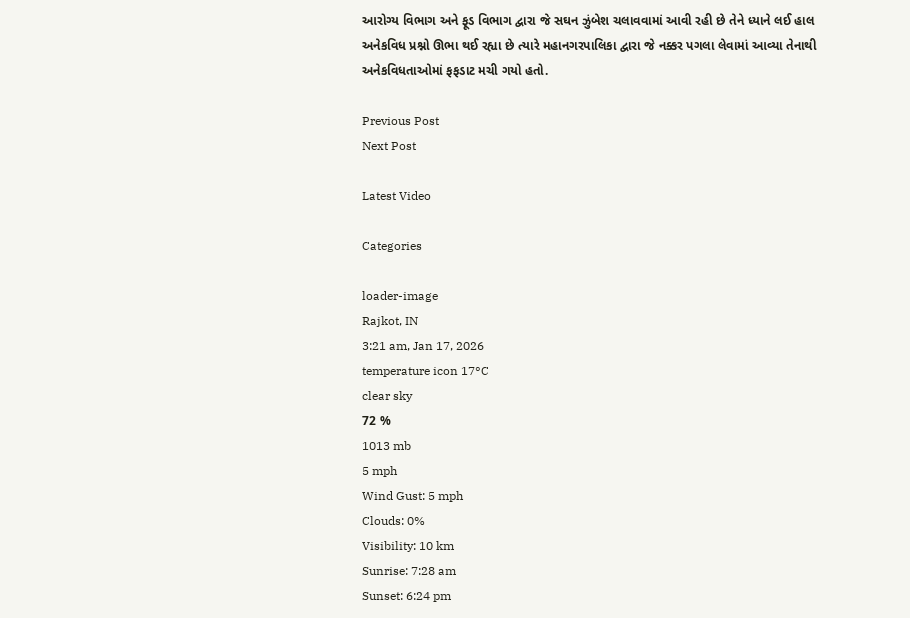આરોગ્ય વિભાગ અને ફૂડ વિભાગ દ્વારા જે સઘન ઝુંબેશ ચલાવવામાં આવી રહી છે તેને ધ્યાને લઈ હાલ અનેકવિધ પ્રશ્નો ઊભા થઈ રહ્યા છે ત્યારે મહાનગરપાલિકા દ્વારા જે નક્કર પગલા લેવામાં આવ્યા તેનાથી અનેકવિધતાઓમાં ફફડાટ મચી ગયો હતો.

Previous Post
Next Post

Latest Video

Categories

loader-image
Rajkot, IN
3:21 am, Jan 17, 2026
temperature icon 17°C
clear sky
72 %
1013 mb
5 mph
Wind Gust: 5 mph
Clouds: 0%
Visibility: 10 km
Sunrise: 7:28 am
Sunset: 6:24 pm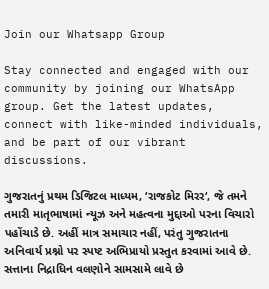Join our Whatsapp Group

Stay connected and engaged with our community by joining our WhatsApp group. Get the latest updates, connect with like-minded individuals, and be part of our vibrant discussions.

ગુજરાતનું પ્રથમ ડિજિટલ માધ્યમ, ‘રાજકોટ મિરર‘, જે તમને તમારી માતૃભાષામાં ન્યૂઝ અને મહત્વના મુદ્દાઓ પરના વિચારો પહોંચાડે છે. અહીં માત્ર સમાચાર નહીં, પરંતુ ગુજરાતના અનિવાર્ય પ્રશ્નો પર સ્પષ્ટ અભિપ્રાયો પ્રસ્તુત કરવામાં આવે છે. સત્તાના નિદ્રાધિન વલણોને સામસામે લાવે છે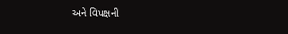અને વિપક્ષની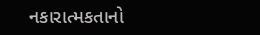નકારાત્મકતાનો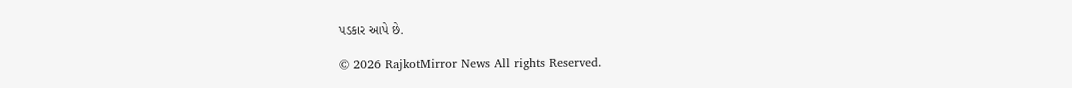પડકાર આપે છે.

© 2026 RajkotMirror News All rights Reserved.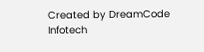Created by DreamCode Infotech